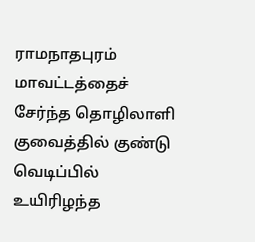ராமநாதபுரம் மாவட்டத்தைச் சேர்ந்த தொழிலாளி குவைத்தில் குண்டு வெடிப்பில் உயிரிழந்த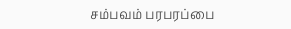சம்பவம் பரபரப்பை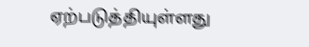ஏற்படுத்தியுள்ளது